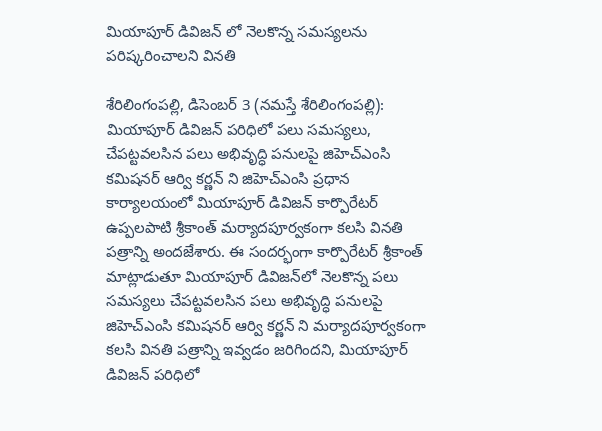మియాపూర్ డివిజన్ లో నెల‌కొన్న స‌మ‌స్య‌ల‌ను ప‌రిష్కరించాల‌ని విన‌తి

శేరిలింగంప‌ల్లి, డిసెంబ‌ర్ 3 (న‌మ‌స్తే శేరిలింగంప‌ల్లి): మియాపూర్ డివిజన్ ప‌రిధిలో పలు సమస్యలు, చేపట్టవలసిన పలు అభివృద్ధి పనులపై జిహెచ్ఎంసి కమిషనర్ ఆర్వి కర్ణన్ ని జిహెచ్ఎంసి ప్రధాన కార్యాలయంలో మియాపూర్ డివిజన్ కార్పొరేటర్ ఉప్పలపాటి శ్రీకాంత్ మర్యాదపూర్వకంగా కలసి వినతి పత్రాన్ని అందజేశారు. ఈ సందర్భంగా కార్పొరేటర్ శ్రీకాంత్ మాట్లాడుతూ మియాపూర్ డివిజన్‌లో నెలకొన్న పలు సమస్యలు చేపట్టవలసిన పలు అభివృద్ధి పనులపై జిహెచ్ఎంసి కమిషనర్ ఆర్వి కర్ణన్ ని మర్యాదపూర్వకంగా కలసి వినతి పత్రాన్ని ఇవ్వడం జరిగింద‌ని, మియాపూర్ డివిజన్ పరిధిలో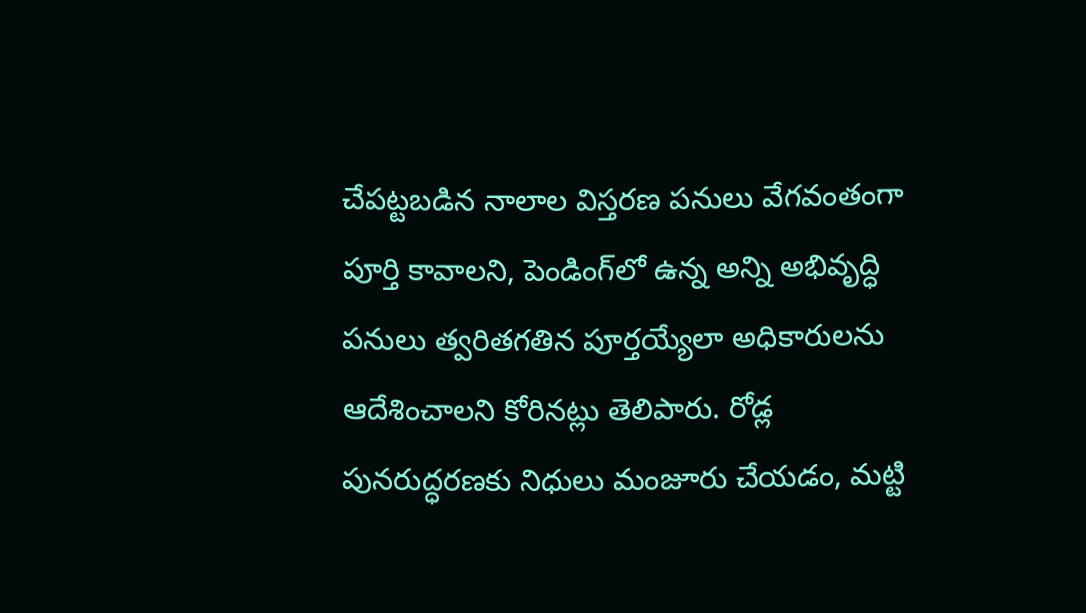చేపట్టబడిన నాలాల విస్తరణ పనులు వేగవంతంగా పూర్తి కావాలని, పెండింగ్‌లో ఉన్న అన్ని అభివృద్ధి పనులు త్వరితగతిన పూర్తయ్యేలా అధికారులను ఆదేశించాలని కోరిన‌ట్లు తెలిపారు. రోడ్ల పునరుద్ధరణకు నిధులు మంజూరు చేయడం, మట్టి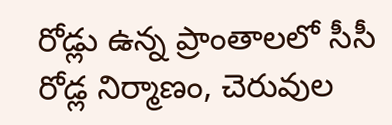రోడ్లు ఉన్న ప్రాంతాలలో సీసీ రోడ్ల నిర్మాణం, చెరువుల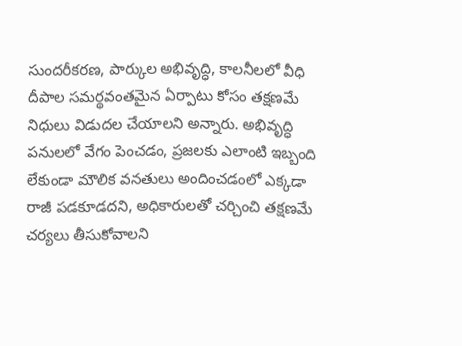సుందరీకరణ, పార్కుల అభివృద్ధి, కాలనీలలో వీధి దీపాల సమర్థవంతమైన ఏర్పాటు కోసం తక్షణమే నిధులు విడుదల చేయాలని అన్నారు. అభివృద్ధి పనులలో వేగం పెంచడం, ప్రజలకు ఎలాంటి ఇబ్బంది లేకుండా మౌలిక వనతులు అందించడంలో ఎక్కడా రాజీ పడకూడదని, అధికారులతో చర్చించి తక్షణమే చర్యలు తీసుకోవాలని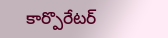కార్పొరేటర్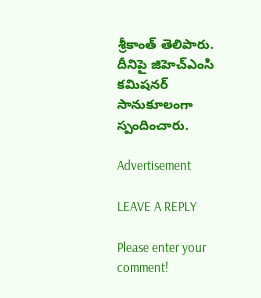శ్రీకాంత్ తెలిపారు. దీనిపై జిహెచ్ఎంసి కమిషనర్ సానుకూలంగా స్పందించారు.

Advertisement

LEAVE A REPLY

Please enter your comment!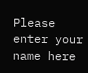Please enter your name here